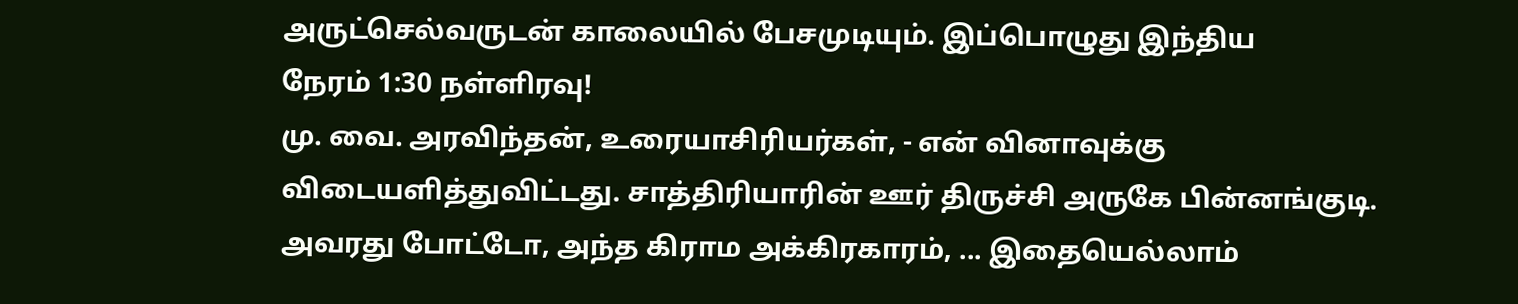அருட்செல்வருடன் காலையில் பேசமுடியும். இப்பொழுது இந்திய
நேரம் 1:30 நள்ளிரவு!
மு. வை. அரவிந்தன், உரையாசிரியர்கள், - என் வினாவுக்கு
விடையளித்துவிட்டது. சாத்திரியாரின் ஊர் திருச்சி அருகே பின்னங்குடி.
அவரது போட்டோ, அந்த கிராம அக்கிரகாரம், ... இதையெல்லாம்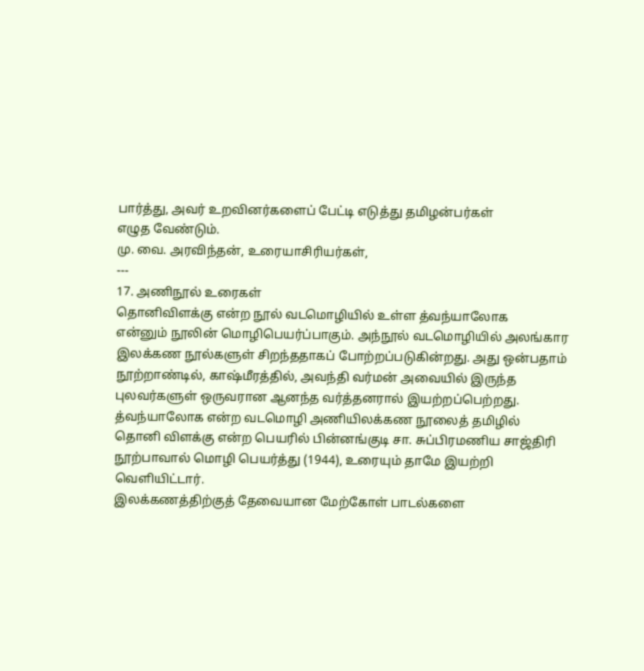பார்த்து, அவர் உறவினர்களைப் பேட்டி எடுத்து தமிழன்பர்கள்
எழுத வேண்டும்.
மு. வை. அரவிந்தன், உரையாசிரியர்கள்,
---
17. அணிநூல் உரைகள்
தொனிவிளக்கு என்ற நூல் வடமொழியில் உள்ள த்வந்யாலோக
என்னும் நூலின் மொழிபெயர்ப்பாகும். அந்நூல் வடமொழியில் அலங்கார
இலக்கண நூல்களுள் சிறந்ததாகப் போற்றப்படுகின்றது. அது ஒன்பதாம்
நூற்றாண்டில், காஷ்மீரத்தில், அவந்தி வர்மன் அவையில் இருந்த
புலவர்களுள் ஒருவரான ஆனந்த வர்த்தனரால் இயற்றப்பெற்றது.
த்வந்யாலோக என்ற வடமொழி அணியிலக்கண நூலைத் தமிழில்
தொனி விளக்கு என்ற பெயரில் பின்னங்குடி சா. சுப்பிரமணிய சாஜ்திரி
நூற்பாவால் மொழி பெயர்த்து (1944), உரையும் தாமே இயற்றி வௌியிட்டார்.
இலக்கணத்திற்குத் தேவையான மேற்கோள் பாடல்களை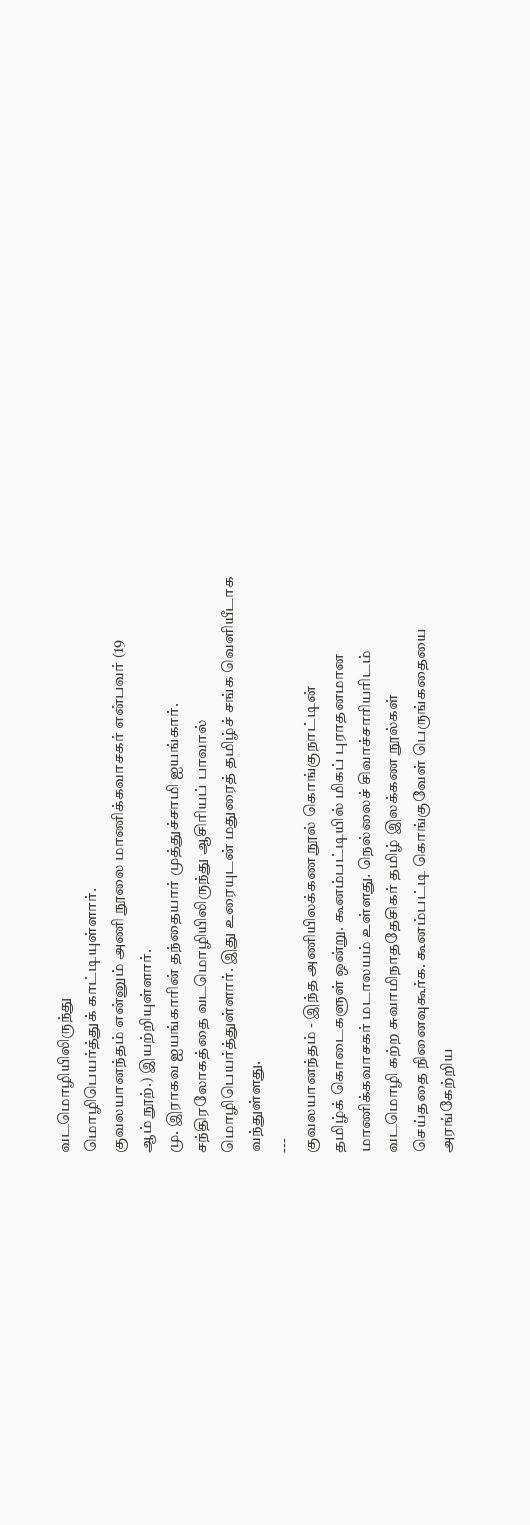வடமொழியிலிருந்து
மொழிபெயர்த்துக் காட்டியுள்ளார்.
குவலயானந்தம் என்னும் அணி நூலை மாணிக்கவாசகர் என்பவர் (19
ஆம் நூற்.) இயற்றியுள்ளார்.
மு. இராகவ ஐயங்காரின் தந்தையார் முத்துச்சாமி ஐயங்கார்.
சந்திரலோகத்தை வடமொழியிலிருந்து ஆசிரியப் பாவால்
மொழிபெயர்த்துள்ளார். இது உரையுடன் மதுரைத் தமிழ்ச் சங்க வௌியீடாக
வந்துள்ளது.
---
குவலயானந்தம் - இந்த அணியிலக்கண நூல் கொங்குநாட்டின்
தமிழ்க் கொடைகளுள் ஒன்று. கூனம்பட்டியில் மிகப் புராதனமான
மாணிக்கவாசகர் மடாலயம் உள்ளது. நெல்லைச் சிவாச்சாரியரிடம்
வடமொழி கற்ற சுவாமிநாததேசிகர் தமிழ் இலக்கண நூல்கள்
செய்ததை நினைவுகூர்க. கூனம்பட்டி கொங்குவேள் பெருங்கதையை
அரங்கேற்றிய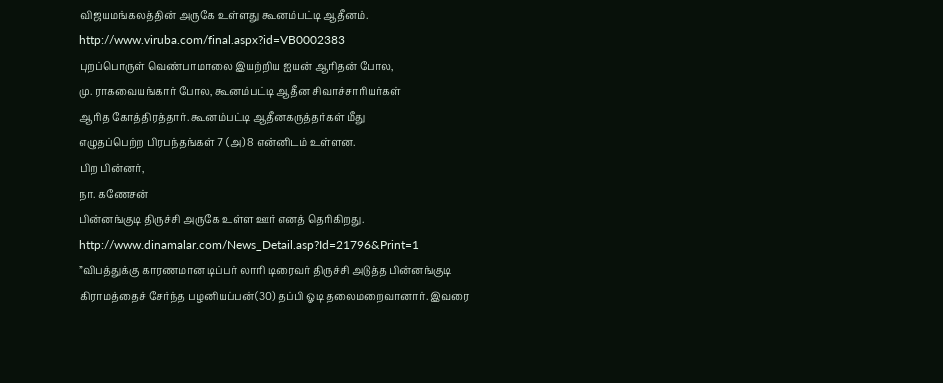விஜயமங்கலத்தின் அருகே உள்ளது கூனம்பட்டி ஆதீனம்.
http://www.viruba.com/final.aspx?id=VB0002383
புறப்பொருள் வெண்பாமாலை இயற்றிய ஐயன் ஆரிதன் போல,
மு. ராகவையங்கார் போல, கூனம்பட்டி ஆதீன சிவாச்சாரியர்கள்
ஆரித கோத்திரத்தார். கூனம்பட்டி ஆதீனகருத்தர்கள் மீது
எழுதப்பெற்ற பிரபந்தங்கள் 7 (அ) 8 என்னிடம் உள்ளன.
பிற பின்னர்,
நா. கணேசன்
பின்னங்குடி திருச்சி அருகே உள்ள ஊர் எனத் தெரிகிறது.
http://www.dinamalar.com/News_Detail.asp?Id=21796&Print=1
”விபத்துக்கு காரணமான டிப்பர் லாரி டிரைவர் திருச்சி அடுத்த பின்னங்குடி
கிராமத்தைச் சேர்ந்த பழனியப்பன்(30) தப்பி ஓடி தலைமறைவானார். இவரை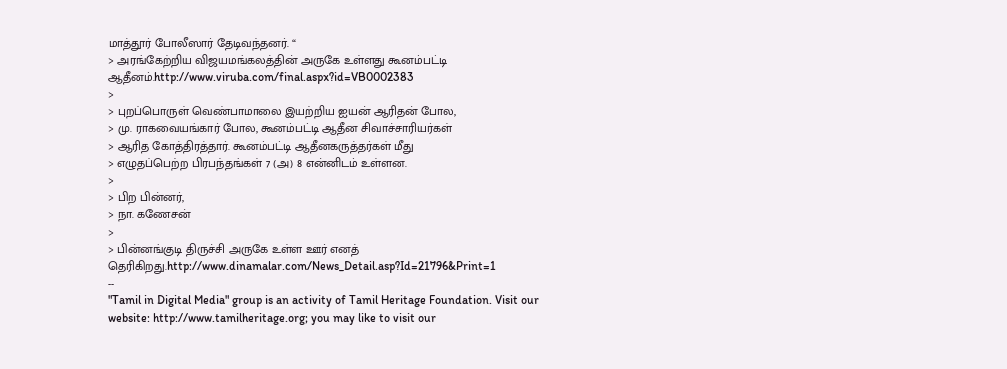மாத்தூர் போலீஸார் தேடிவந்தனர். “
> அரங்கேற்றிய விஜயமங்கலத்தின் அருகே உள்ளது கூனம்பட்டி ஆதீனம்.http://www.viruba.com/final.aspx?id=VB0002383
>
> புறப்பொருள் வெண்பாமாலை இயற்றிய ஐயன் ஆரிதன் போல,
> மு. ராகவையங்கார் போல, கூனம்பட்டி ஆதீன சிவாச்சாரியர்கள்
> ஆரித கோத்திரத்தார். கூனம்பட்டி ஆதீனகருத்தர்கள் மீது
> எழுதப்பெற்ற பிரபந்தங்கள் 7 (அ) 8 என்னிடம் உள்ளன.
>
> பிற பின்னர்,
> நா. கணேசன்
>
> பின்னங்குடி திருச்சி அருகே உள்ள ஊர் எனத் தெரிகிறது.http://www.dinamalar.com/News_Detail.asp?Id=21796&Print=1
--
"Tamil in Digital Media" group is an activity of Tamil Heritage Foundation. Visit our website: http://www.tamilheritage.org; you may like to visit our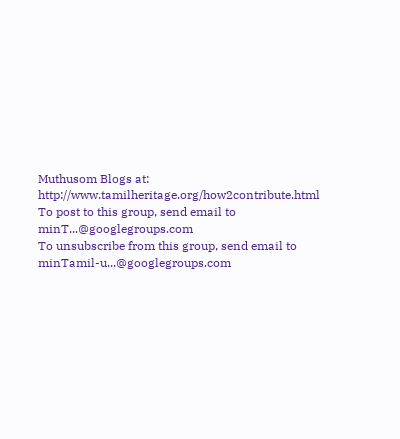Muthusom Blogs at: http://www.tamilheritage.org/how2contribute.html To post to this group, send email to minT...@googlegroups.com
To unsubscribe from this group, send email to minTamil-u...@googlegroups.com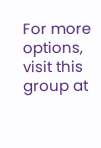For more options, visit this group at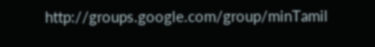http://groups.google.com/group/minTamil